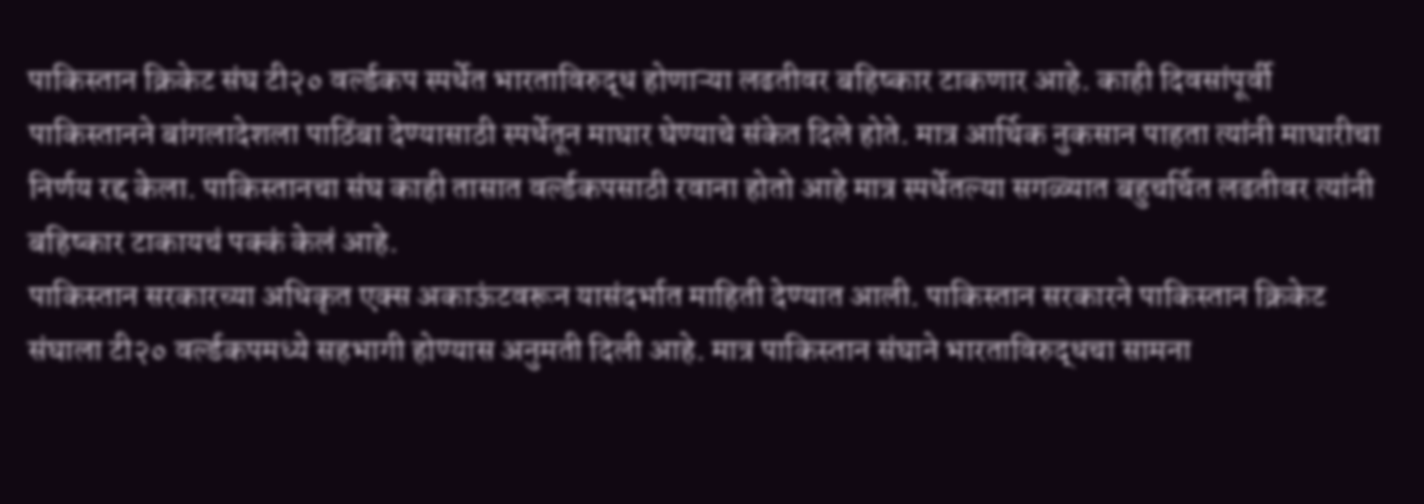पाकिस्तान क्रिकेट संघ टी२० वर्ल्डकप स्पर्धेत भारताविरुद्ध होणाऱ्या लढतीवर बहिष्कार टाकणार आहे. काही दिवसांपूर्वी पाकिस्तानने बांगलादेशला पाठिंबा देण्यासाठी स्पर्धेतून माघार घेण्याचे संकेत दिले होते. मात्र आर्थिक नुकसान पाहता त्यांनी माघारीचा निर्णय रद्द केला. पाकिस्तानचा संघ काही तासात वर्ल्डकपसाठी रवाना होतो आहे मात्र स्पर्धेतल्या सगळ्यात बहुचर्चित लढतीवर त्यांनी बहिष्कार टाकायचं पक्कं केलं आहे.
पाकिस्तान सरकारच्या अधिकृत एक्स अकाऊंटवरून यासंदर्भात माहिती देण्यात आली. पाकिस्तान सरकारने पाकिस्तान क्रिकेट संघाला टी२० वर्ल्डकपमध्ये सहभागी होण्यास अनुमती दिली आहे. मात्र पाकिस्तान संघाने भारताविरुद्धचा सामना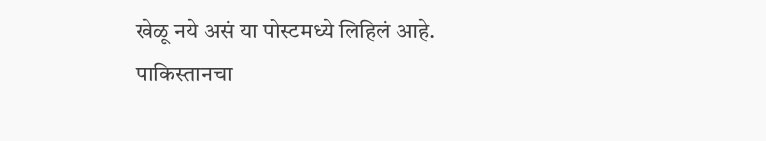खेळू नये असं या पोस्टमध्ये लिहिलं आहे.
पाकिस्तानचा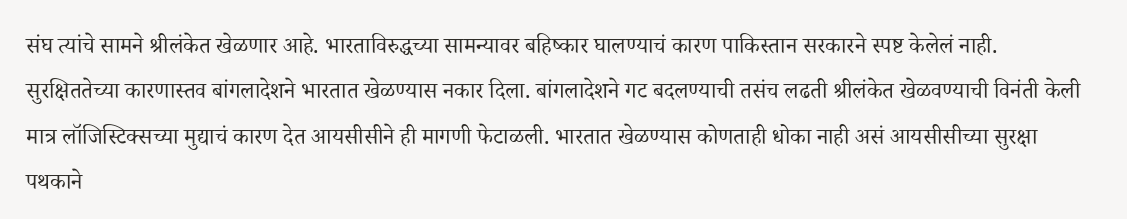संघ त्यांचे सामने श्रीलंकेत खेळणार आहे. भारताविरुद्धच्या सामन्यावर बहिष्कार घालण्याचं कारण पाकिस्तान सरकारने स्पष्ट केलेलं नाही.
सुरक्षिततेच्या कारणास्तव बांगलादेशने भारतात खेळण्यास नकार दिला. बांगलादेशने गट बदलण्याची तसंच लढती श्रीलंकेत खेळवण्याची विनंती केली मात्र लॉजिस्टिक्सच्या मुद्याचं कारण देत आयसीसीने ही मागणी फेटाळली. भारतात खेळण्यास कोणताही धोका नाही असं आयसीसीच्या सुरक्षा पथकाने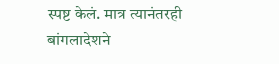स्पष्ट केलं. मात्र त्यानंतरही बांगलादेशने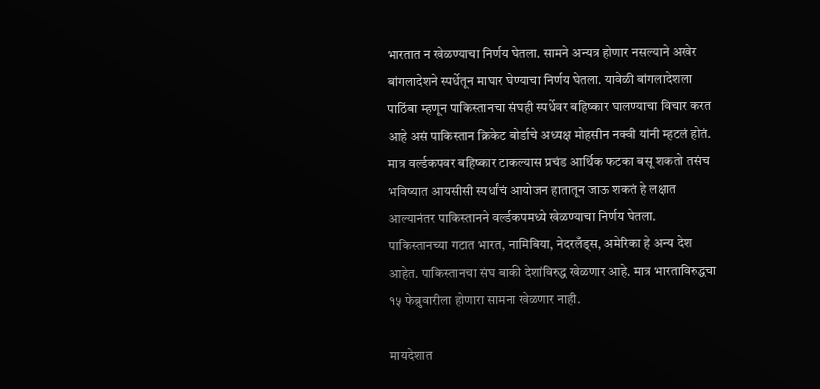भारतात न खेळण्याचा निर्णय घेतला. सामने अन्यत्र होणार नसल्याने अखेर बांगलादेशने स्पर्धेतून माघार घेण्याचा निर्णय घेतला. यावेळी बांगलादेशला पाठिंबा म्हणून पाकिस्तानचा संघही स्पर्धेवर बहिष्कार घालण्याचा विचार करत आहे असं पाकिस्तान क्रिकेट बोर्डाचे अध्यक्ष मोहसीन नक्वी यांनी म्हटलं होतं. मात्र वर्ल्डकपवर बहिष्कार टाकल्यास प्रचंड आर्थिक फटका बसू शकतो तसंच भविष्यात आयसीसी स्पर्धांचं आयोजन हातातून जाऊ शकतं हे लक्षात आल्यानंतर पाकिस्तानने वर्ल्डकपमध्ये खेळण्याचा निर्णय घेतला.
पाकिस्तानच्या गटात भारत, नामिबिया, नेदरलँड्स, अमेरिका हे अन्य देश आहेत. पाकिस्तानचा संघ बाकी देशांविरुद्ध खेळणार आहे. मात्र भारताविरुद्धचा १५ फेब्रुवारीला होणारा सामना खेळणार नाही.

मायदेशात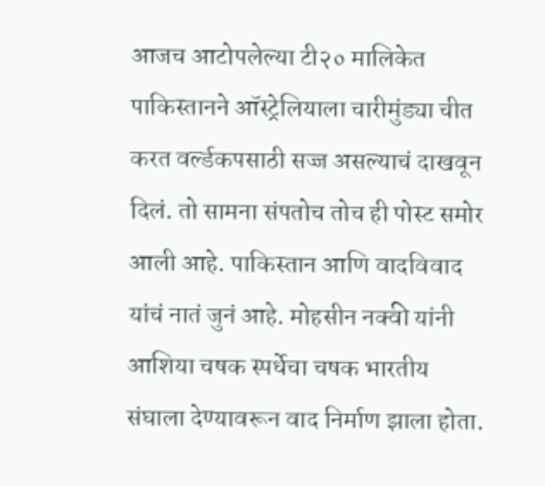आजच आटोपलेल्या टी२० मालिकेत पाकिस्तानने ऑस्ट्रेलियाला चारीमुंड्या चीत करत वर्ल्डकपसाठी सज्ज असल्याचं दाखवून दिलं. तो सामना संपतोच तोच ही पोस्ट समोर आली आहे. पाकिस्तान आणि वादविवाद यांचं नातं जुनं आहे. मोहसीन नक्वी यांनी आशिया चषक स्पर्धेचा चषक भारतीय संघाला देण्यावरून वाद निर्माण झाला होता.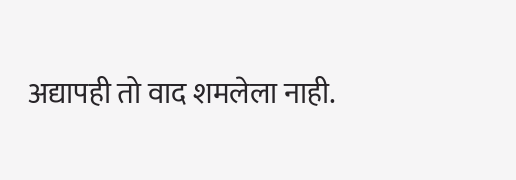अद्यापही तो वाद शमलेला नाही.